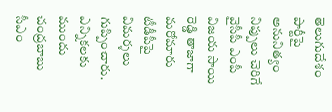తెలుగుదేశం పార్టీపై అనునిత్యం నిప్పులు చెరిగే వైసీపీ ఎంపీ విజయ సాయి రెడ్డి తాజాగా మరోమారు టీడీపీపై విమర్శలు గుప్పించారు. ఎన్నికలకు ముందు చంద్రబాబు సీఎం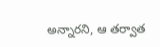అన్నారని, ఆ తర్వాత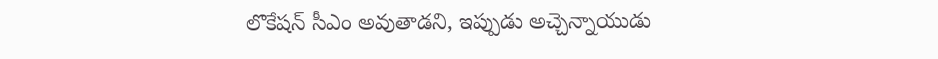లొకేషన్ సీఎం అవుతాడని, ఇప్పుడు అచ్చెన్నాయుడు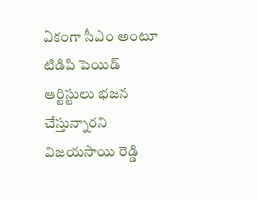ఏకంగా సీఎం అంటూ టిడిపి పెయిడ్ ఆర్టిస్టులు భజన చేస్తున్నారని విజయసాయి రెడ్డి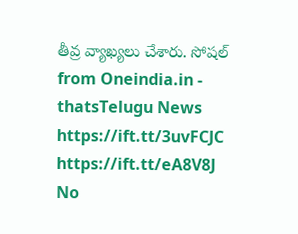తీవ్ర వ్యాఖ్యలు చేశారు. సోషల్
from Oneindia.in - thatsTelugu News https://ift.tt/3uvFCJC
https://ift.tt/eA8V8J
No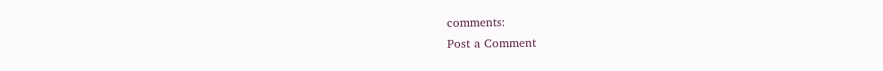comments:
Post a Comment